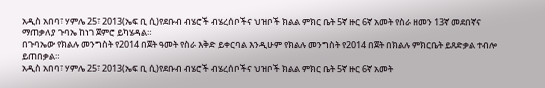አዲስ አበባ፣ ሃምሌ 25፣ 2013(ኤፍ ቢ ሲ)የደቡብ ብሄሮች ብሄረሰቦችና ህዝቦች ክልል ምክር ቤት 5ኛ ዙር 6ኛ አመት የስራ ዘመን 13ኛ መደበኛና ማጠቃለያ ጉባኤ ከነገ ጀምሮ ይካሄዳል።
በጉባኤው የክልሉ መንግስት የ2014 በጀት ዓመት የስራ እቅድ ይቀርባል እንዲሁም የክልሉ መንግስት የ2014 በጀት በክልሉ ምክርቤት ይጸድቃል ተብሎ ይጠበቃል።
አዲስ አበባ፣ ሃምሌ 25፣ 2013(ኤፍ ቢ ሲ)የደቡብ ብሄሮች ብሄረሰቦችና ህዝቦች ክልል ምክር ቤት 5ኛ ዙር 6ኛ አመት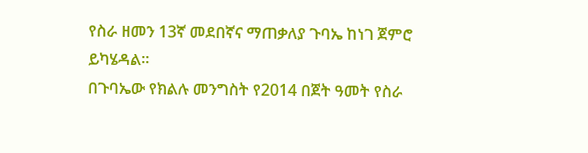የስራ ዘመን 13ኛ መደበኛና ማጠቃለያ ጉባኤ ከነገ ጀምሮ ይካሄዳል።
በጉባኤው የክልሉ መንግስት የ2014 በጀት ዓመት የስራ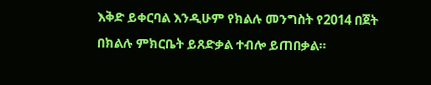እቅድ ይቀርባል እንዲሁም የክልሉ መንግስት የ2014 በጀት በክልሉ ምክርቤት ይጸድቃል ተብሎ ይጠበቃል።